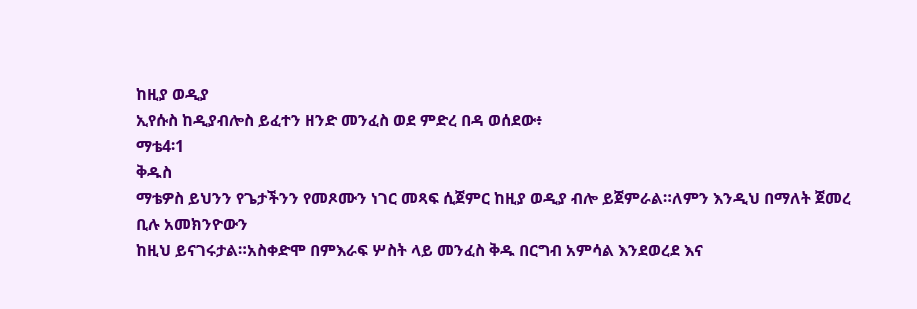ከዚያ ወዲያ
ኢየሱስ ከዲያብሎስ ይፈተን ዘንድ መንፈስ ወደ ምድረ በዳ ወሰደው፥
ማቴ4፡1
ቅዱስ
ማቴዎስ ይህንን የጌታችንን የመጾሙን ነገር መጻፍ ሲጀምር ከዚያ ወዲያ ብሎ ይጀምራል።ለምን እንዲህ በማለት ጀመረ ቢሉ አመክንዮውን
ከዚህ ይናገሩታል።አስቀድሞ በምእራፍ ሦስት ላይ መንፈስ ቅዱ በርግብ አምሳል እንደወረደ እና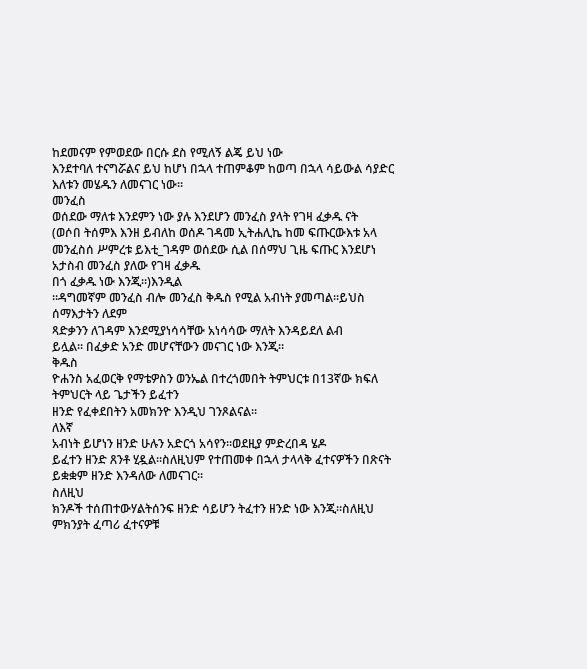ከደመናም የምወደው በርሱ ደስ የሚለኝ ልጄ ይህ ነው
እንደተባለ ተናግሯልና ይህ ከሆነ በኋላ ተጠምቆም ከወጣ በኋላ ሳይውል ሳያድር እለቱን መሄዱን ለመናገር ነው።
መንፈስ
ወሰደው ማለቱ እንደምን ነው ያሉ እንደሆን መንፈስ ያላት የገዛ ፈቃዱ ናት
(ወሶበ ትሰምእ እንዘ ይብለከ ወሰዶ ገዳመ ኢትሐሊኬ ከመ ፍጡርውእቱ አላ መንፈስሰ ሥምረቱ ይእቲ_ገዳም ወሰደው ሲል በሰማህ ጊዜ ፍጡር እንደሆነ አታስብ መንፈስ ያለው የገዛ ፈቃዱ
በጎ ፈቃዱ ነው እንጂ።)እንዲል
።ዳግመኛም መንፈስ ብሎ መንፈስ ቅዱስ የሚል አብነት ያመጣል።ይህስ ሰማእታትን ለደም
ጻድቃንን ለገዳም እንደሚያነሳሳቸው አነሳሳው ማለት እንዳይደለ ልብ
ይሏል። በፈቃድ አንድ መሆናቸውን መናገር ነው እንጂ።
ቅዱስ
ዮሐንስ አፈወርቅ የማቴዎስን ወንኤል በተረጎመበት ትምህርቱ በ13ኛው ክፍለ ትምህርት ላይ ጌታችን ይፈተን
ዘንድ የፈቀደበትን አመክንዮ እንዲህ ገንጾልናል።
ለእኛ
አብነት ይሆነን ዘንድ ሁሉን አድርጎ አሳየን።ወደዚያ ምድረበዳ ሄዶ
ይፈተን ዘንድ ጸንቶ ሂዷል።ስለዚህም የተጠመቀ በኋላ ታላላቅ ፈተናዎችን በጽናት ይቋቋም ዘንድ እንዳለው ለመናገር።
ስለዚህ
ክንዶች ተሰጠተውሃልትሰንፍ ዘንድ ሳይሆን ትፈተን ዘንድ ነው እንጂ።ስለዚህ ምክንያት ፈጣሪ ፈተናዎቹ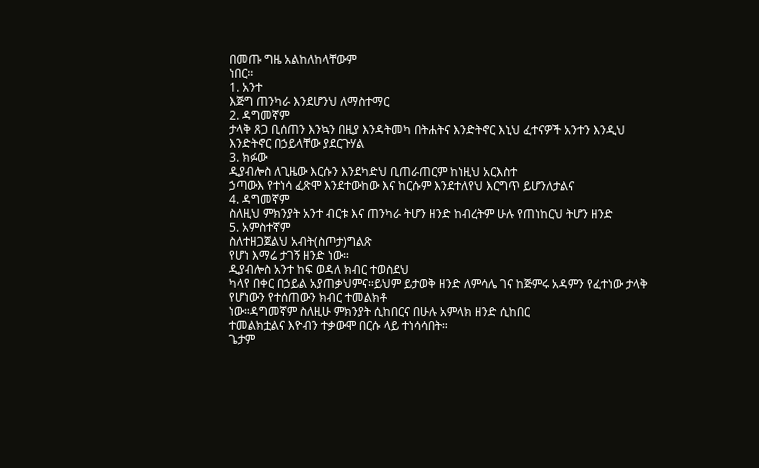በመጡ ግዜ አልከለከላቸውም
ነበር።
1. አንተ
እጅግ ጠንካራ እንደሆንህ ለማስተማር
2. ዳግመኛም
ታላቅ ጸጋ ቢሰጠን እንኳን በዚያ እንዳትመካ በትሐትና እንድትኖር እኒህ ፈተናዎች አንተን እንዲህ እንድትኖር በኃይላቸው ያደርጉሃል
3. ክፉው
ዲያብሎስ ለጊዜው እርሱን እንደካድህ ቢጠራጠርም ከነዚህ አርእስተ
ኃጣውእ የተነሳ ፈጽሞ እንደተውከው እና ከርሱም እንደተለየህ እርግጥ ይሆንለታልና
4. ዳግመኛም
ስለዚህ ምክንያት አንተ ብርቱ እና ጠንካራ ትሆን ዘንድ ከብረትም ሁሉ የጠነከርህ ትሆን ዘንድ
5. አምስተኛም
ስለተዘጋጀልህ አብት(ስጦታ)ግልጽ
የሆነ እማሬ ታገኝ ዘንድ ነው።
ዲያብሎስ አንተ ከፍ ወዳለ ክብር ተወስደህ
ካላየ በቀር በኃይል አያጠቃህምና።ይህም ይታወቅ ዘንድ ለምሳሌ ገና ከጅምሩ አዳምን የፈተነው ታላቅ የሆነውን የተሰጠውን ክብር ተመልክቶ
ነው።ዳግመኛም ስለዚሁ ምክንያት ሲከበርና በሁሉ አምላክ ዘንድ ሲከበር
ተመልክቷልና እዮብን ተቃውሞ በርሱ ላይ ተነሳሳበት።
ጌታም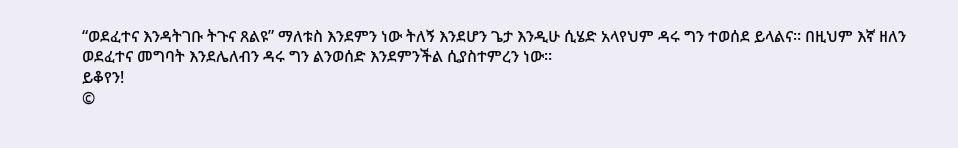“ወደፈተና እንዳትገቡ ትጉና ጸልዩ” ማለቱስ እንደምን ነው ትለኝ እንደሆን ጌታ እንዲሁ ሲሄድ አላየህም ዳሩ ግን ተወሰደ ይላልና። በዚህም እኛ ዘለን
ወደፈተና መግባት እንደሌለብን ዳሩ ግን ልንወሰድ እንደምንችል ሲያስተምረን ነው።
ይቆየን!
©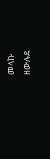መላኩ
ዘውሉደ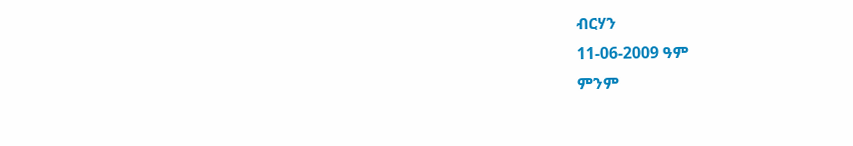ብርሃን
11-06-2009 ዓም
ምንም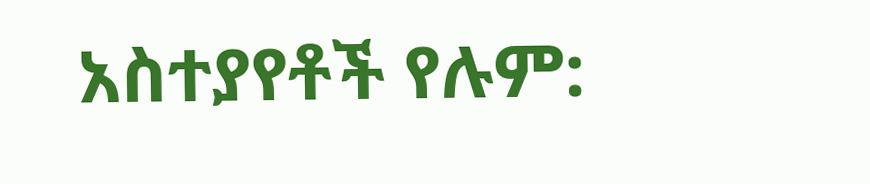አስተያየቶች የሉም: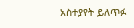አስተያየት ይለጥፉ